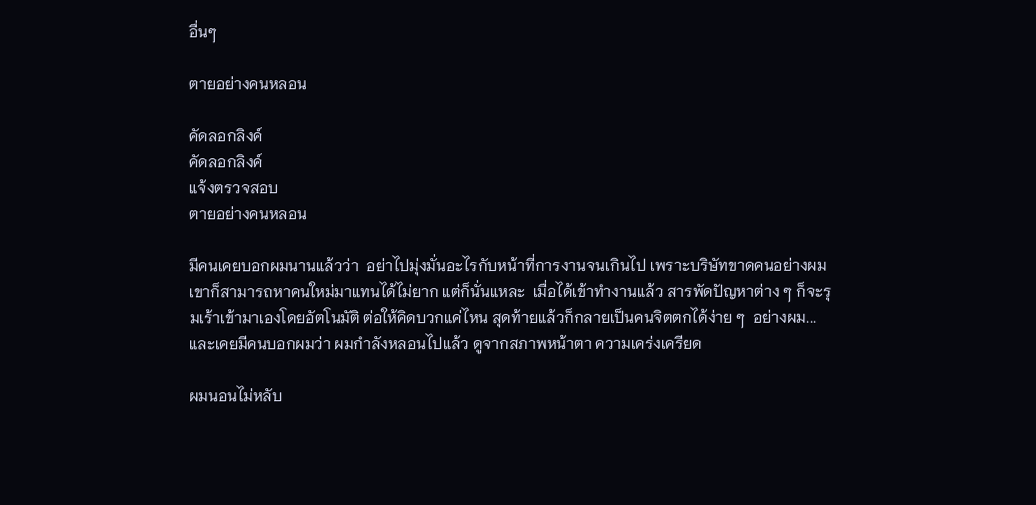อื่นๆ

ตายอย่างคนหลอน

คัดลอกลิงค์
คัดลอกลิงค์
แจ้งตรวจสอบ
ตายอย่างคนหลอน

มีคนเคยบอกผมนานแล้วว่า  อย่าไปมุ่งมั่นอะไรกับหน้าที่การงานจนเกินไป เพราะบริษัทขาดคนอย่างผม เขาก็สามารถหาคนใหม่มาแทนได้ไม่ยาก แต่ก็นั่นแหละ  เมื่อได้เข้าทำงานแล้ว สารพัดปัญหาต่าง ๆ ก็จะรุมเร้าเข้ามาเองโดยอัตโนมัติ ต่อให้คิดบวกแค่ไหน สุดท้ายแล้วก็กลายเป็นคนจิตตกได้ง่าย ๆ  อย่างผม... และเคยมีคนบอกผมว่า ผมกำลังหลอนไปแล้ว ดูจากสภาพหน้าตา ความเคร่งเครียด

ผมนอนไม่หลับ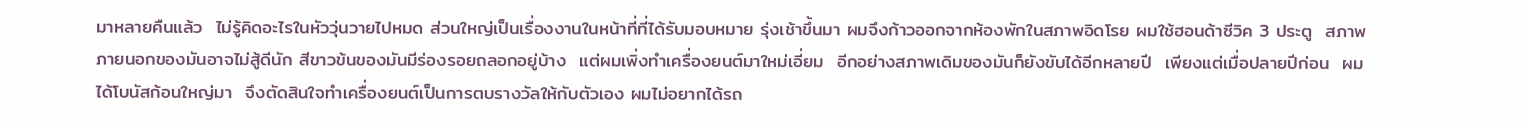มาหลายคืนแล้ว  ไม่รู้คิดอะไรในหัววุ่นวายไปหมด ส่วนใหญ่เป็นเรื่องงานในหน้าที่ที่ได้รับมอบหมาย รุ่งเช้าขึ้นมา ผมจึงก้าวออกจากห้องพักในสภาพอิดโรย ผมใช้ฮอนด้าซีวิค 3 ประตู  สภาพภายนอกของมันอาจไม่สู้ดีนัก สีขาวข้นของมันมีร่องรอยถลอกอยู่บ้าง  แต่ผมเพิ่งทำเครื่องยนต์มาใหม่เอี่ยม  อีกอย่างสภาพเดิมของมันก็ยังขับได้อีกหลายปี  เพียงแต่เมื่อปลายปีก่อน  ผมได้โบนัสก้อนใหญ่มา  จึงตัดสินใจทำเครื่องยนต์เป็นการตบรางวัลให้กับตัวเอง ผมไม่อยากได้รถ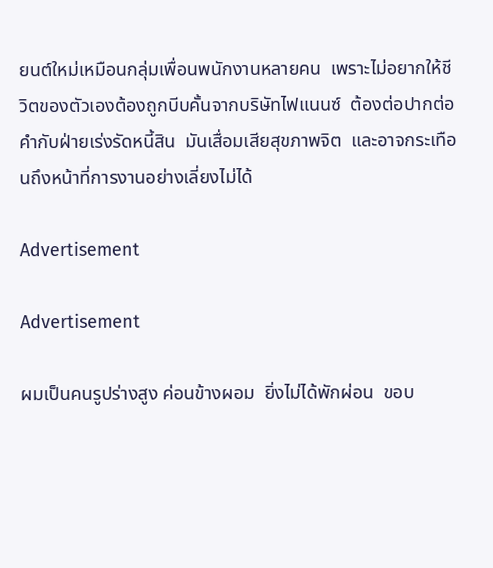ยนต์ใหม่เหมือนกลุ่มเพื่อนพนักงานหลายคน  เพราะไม่อยากให้ชีวิตของตัวเองต้องถูกบีบคั้นจากบริษัทไฟแนนซ์  ต้องต่อปากต่อคำกับฝ่ายเร่งรัดหนี้สิน  มันเสื่อมเสียสุขภาพจิต  และอาจกระเทือนถึงหน้าที่การงานอย่างเลี่ยงไม่ได้

Advertisement

Advertisement

ผมเป็นคนรูปร่างสูง ค่อนข้างผอม  ยิ่งไม่ได้พักผ่อน  ขอบ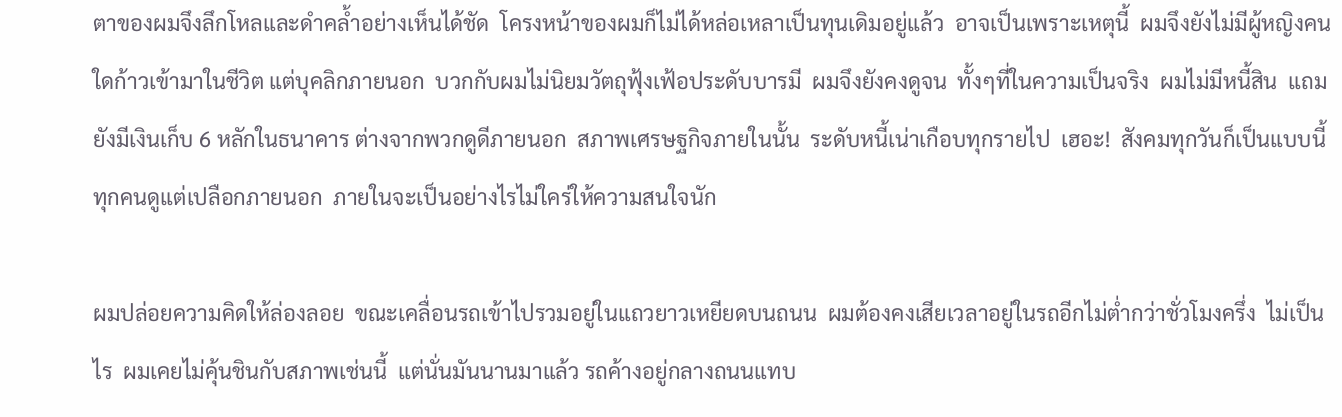ตาของผมจึงลึกโหลและดำคล้ำอย่างเห็นได้ชัด  โครงหน้าของผมก็ไม่ได้หล่อเหลาเป็นทุนเดิมอยู่แล้ว  อาจเป็นเพราะเหตุนี้  ผมจึงยังไม่มีผู้หญิงคนใดก้าวเข้ามาในชีวิต แต่บุคลิกภายนอก  บวกกับผมไม่นิยมวัตถุฟุ้งเฟ้อประดับบารมี  ผมจึงยังคงดูจน  ทั้งๆที่ในความเป็นจริง  ผมไม่มีหนี้สิน  แถมยังมีเงินเก็บ 6 หลักในธนาคาร ต่างจากพวกดูดีภายนอก  สภาพเศรษฐกิจภายในนั้น  ระดับหนี้เน่าเกือบทุกรายไป  เฮอะ!  สังคมทุกวันก็เป็นแบบนี้ ทุกคนดูแต่เปลือกภายนอก  ภายในจะเป็นอย่างไรไม่ใคร่ให้ความสนใจนัก

ผมปล่อยความคิดให้ล่องลอย  ขณะเคลื่อนรถเข้าไปรวมอยู่ในแถวยาวเหยียดบนถนน  ผมต้องคงเสียเวลาอยู่ในรถอีกไม่ต่ำกว่าชั่วโมงครึ่ง  ไม่เป็นไร  ผมเคยไม่คุ้นชินกับสภาพเช่นนี้  แต่นั่นมันนานมาแล้ว รถค้างอยู่กลางถนนแทบ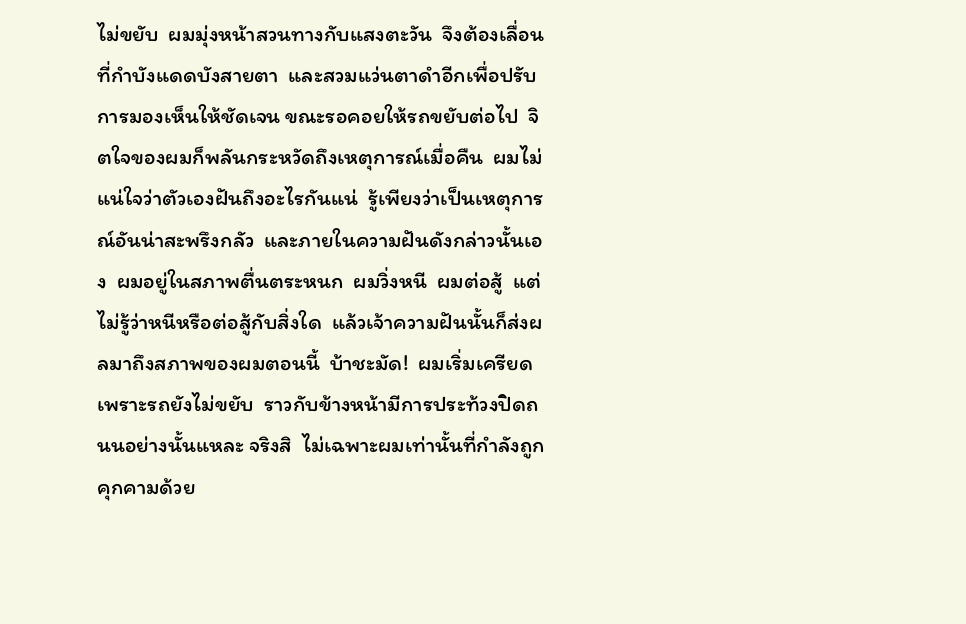ไม่ขยับ  ผมมุ่งหน้าสวนทางกับแสงตะวัน  จึงต้องเลื่อนที่กำบังแดดบังสายตา  และสวมแว่นตาดำอีกเพื่อปรับการมองเห็นให้ชัดเจน ขณะรอคอยให้รถขยับต่อไป  จิตใจของผมก็พลันกระหวัดถึงเหตุการณ์เมื่อคืน  ผมไม่แน่ใจว่าตัวเองฝันถึงอะไรกันแน่  รู้เพียงว่าเป็นเหตุการณ์อันน่าสะพรึงกลัว  และภายในความฝันดังกล่าวนั้นเอง  ผมอยู่ในสภาพตื่นตระหนก  ผมวิ่งหนี  ผมต่อสู้  แต่ไม่รู้ว่าหนีหรือต่อสู้กับสิ่งใด  แล้วเจ้าความฝันนั้นก็ส่งผลมาถึงสภาพของผมตอนนี้  บ้าชะมัด!  ผมเริ่มเครียด  เพราะรถยังไม่ขยับ  ราวกับข้างหน้ามีการประท้วงปิดถนนอย่างนั้นแหละ จริงสิ  ไม่เฉพาะผมเท่านั้นที่กำลังถูกคุกคามด้วย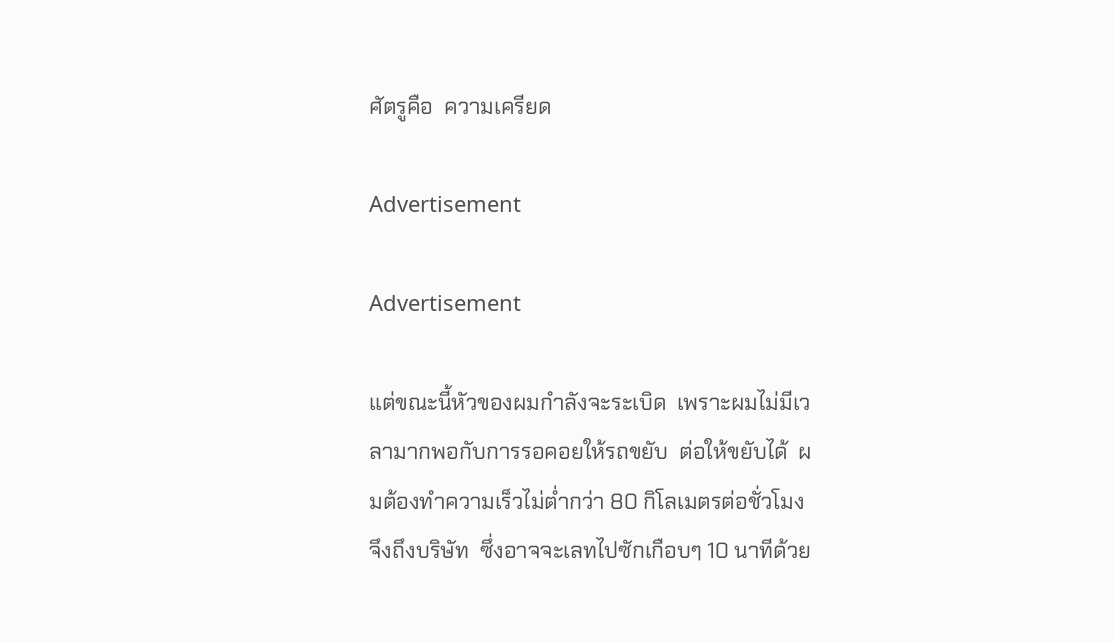ศัตรูคือ  ความเครียด

Advertisement

Advertisement

แต่ขณะนี้หัวของผมกำลังจะระเบิด  เพราะผมไม่มีเวลามากพอกับการรอคอยให้รถขยับ  ต่อให้ขยับได้  ผมต้องทำความเร็วไม่ต่ำกว่า 80 กิโลเมตรต่อชั่วโมง  จึงถึงบริษัท  ซึ่งอาจจะเลทไปซักเกือบๆ 10 นาทีด้วย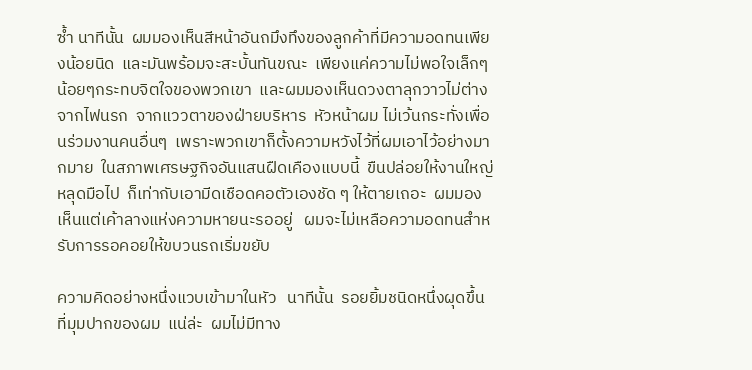ซ้ำ นาทีนั้น  ผมมองเห็นสีหน้าอันถมึงทึงของลูกค้าที่มีความอดทนเพียงน้อยนิด  และมันพร้อมจะสะบั้นทันขณะ  เพียงแค่ความไม่พอใจเล็กๆน้อยๆกระทบจิตใจของพวกเขา  และผมมองเห็นดวงตาลุกวาวไม่ต่างจากไฟนรก  จากแววตาของฝ่ายบริหาร  หัวหน้าผม ไม่เว้นกระทั่งเพื่อนร่วมงานคนอื่นๆ  เพราะพวกเขาก็ตั้งความหวังไว้ที่ผมเอาไว้อย่างมากมาย  ในสภาพเศรษฐกิจอันแสนฝืดเคืองแบบนี้  ขืนปล่อยให้งานใหญ่หลุดมือไป  ก็เท่ากับเอามีดเชือดคอตัวเองชัด ๆ ให้ตายเถอะ  ผมมองเห็นแต่เค้าลางแห่งความหายนะรออยู่   ผมจะไม่เหลือความอดทนสำหรับการรอคอยให้ขบวนรถเริ่มขยับ

ความคิดอย่างหนึ่งแวบเข้ามาในหัว   นาทีนั้น  รอยยิ้มชนิดหนึ่งผุดขึ้นที่มุมปากของผม  แน่ล่ะ  ผมไม่มีทาง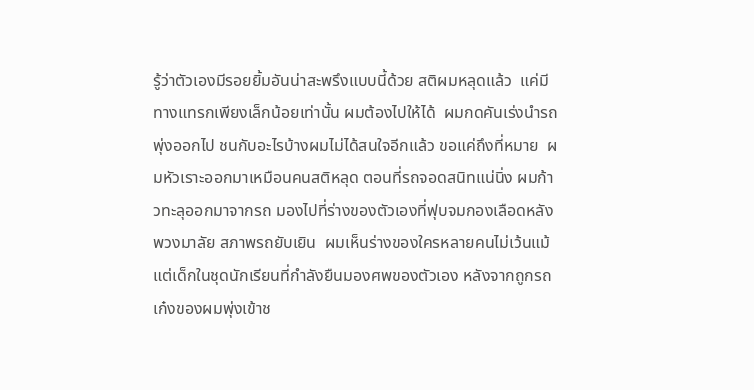รู้ว่าตัวเองมีรอยยิ้มอันน่าสะพรึงแบบนี้ด้วย สติผมหลุดแล้ว  แค่มีทางแทรกเพียงเล็กน้อยเท่านั้น ผมต้องไปให้ได้  ผมกดคันเร่งนำรถพุ่งออกไป ชนกับอะไรบ้างผมไม่ได้สนใจอีกแล้ว ขอแค่ถึงที่หมาย  ผมหัวเราะออกมาเหมือนคนสติหลุด ตอนที่รถจอดสนิทแน่นิ่ง ผมก้าวทะลุออกมาจากรถ มองไปที่ร่างของตัวเองที่ฟุบจมกองเลือดหลังพวงมาลัย สภาพรถยับเยิน  ผมเห็นร่างของใครหลายคนไม่เว้นแม้แต่เด็กในชุดนักเรียนที่กำลังยืนมองศพของตัวเอง หลังจากถูกรถเก๋งของผมพุ่งเข้าช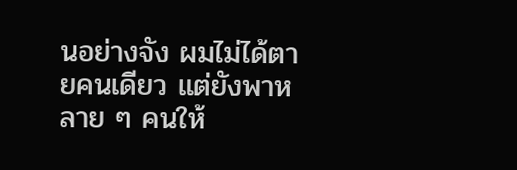นอย่างจัง ผมไม่ได้ตายคนเดียว แต่ยังพาหลาย ๆ คนให้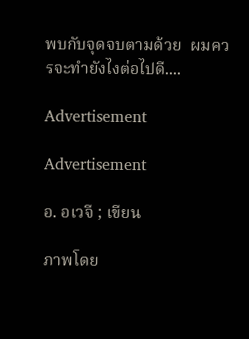พบกับจุดจบตามด้วย  ผมควรจะทำยังไงต่อไปดี....

Advertisement

Advertisement

อ. อเวจี ; เขียน

ภาพโดย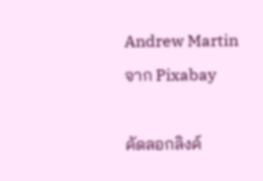Andrew Martin จาก Pixabay

คัดลอกลิงค์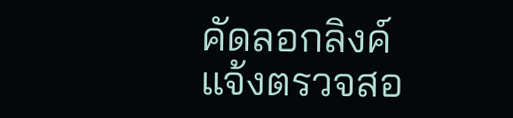คัดลอกลิงค์
แจ้งตรวจสอ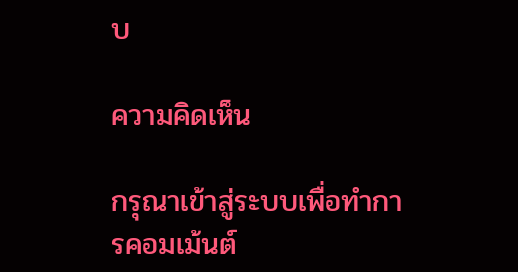บ

ความคิดเห็น

กรุณาเข้าสู่ระบบเพื่อทำการคอมเม้นต์